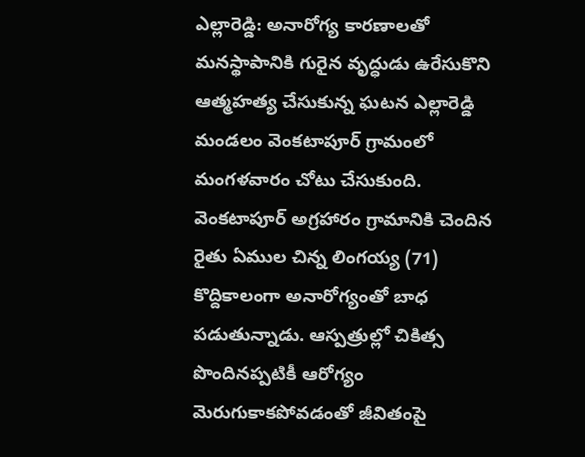ఎల్లారెడ్డి: అనారోగ్య కారణాలతో మనస్థాపానికి గురైన వృద్ధుడు ఉరేసుకొని ఆత్మహత్య చేసుకున్న ఘటన ఎల్లారెడ్డి మండలం వెంకటాపూర్ గ్రామంలో మంగళవారం చోటు చేసుకుంది. వెంకటాపూర్ అగ్రహారం గ్రామానికి చెందిన రైతు ఏముల చిన్న లింగయ్య (71) కొద్దికాలంగా అనారోగ్యంతో బాధ పడుతున్నాడు. ఆస్పత్రుల్లో చికిత్స పొందినప్పటికీ ఆరోగ్యం మెరుగుకాకపోవడంతో జీవితంపై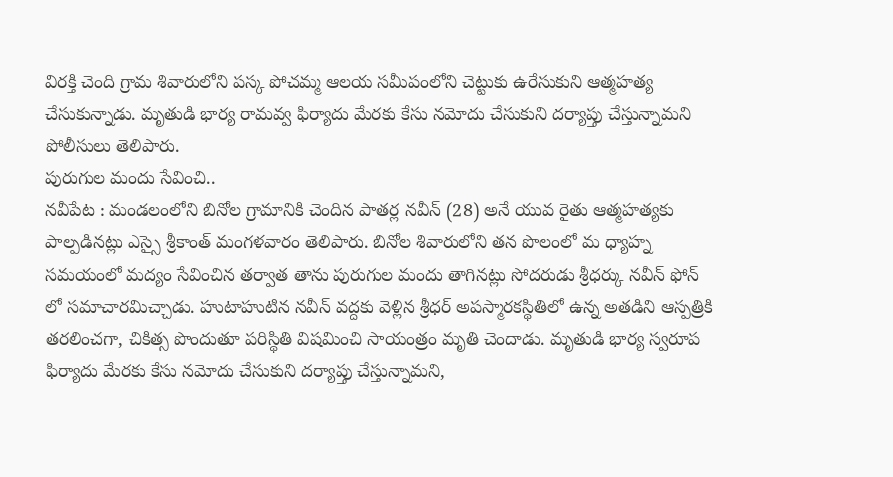విరక్తి చెంది గ్రామ శివారులోని పస్క పోచమ్మ ఆలయ సమీపంలోని చెట్టుకు ఉరేసుకుని ఆత్మహత్య చేసుకున్నాడు. మృతుడి భార్య రామవ్వ ఫిర్యాదు మేరకు కేసు నమోదు చేసుకుని దర్యాప్తు చేస్తున్నామని పోలీసులు తెలిపారు.
పురుగుల మందు సేవించి..
నవీపేట : మండలంలోని బినోల గ్రామానికి చెందిన పాతర్ల నవీన్ (28) అనే యువ రైతు ఆత్మహత్యకు పాల్పడినట్లు ఎస్సై శ్రీకాంత్ మంగళవారం తెలిపారు. బినోల శివారులోని తన పొలంలో మ ధ్యాహ్న సమయంలో మద్యం సేవించిన తర్వాత తాను పురుగుల మందు తాగినట్లు సోదరుడు శ్రీధర్కు నవీన్ ఫోన్ లో సమాచారమిచ్చాడు. హుటాహుటిన నవీన్ వద్దకు వెళ్లిన శ్రీధర్ అపస్మారకస్థితిలో ఉన్న అతడిని ఆస్పత్రికి తరలించగా, చికిత్స పొందుతూ పరిస్థితి విషమించి సాయంత్రం మృతి చెందాడు. మృతుడి భార్య స్వరూప ఫిర్యాదు మేరకు కేసు నమోదు చేసుకుని దర్యాప్తు చేస్తున్నామని,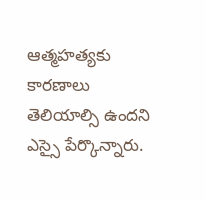ఆత్మహత్యకు కారణాలు తెలియాల్సి ఉందని ఎస్సై పేర్కొన్నారు.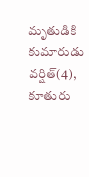మృతుడికి కుమారుడు వర్షిత్(4), కూతురు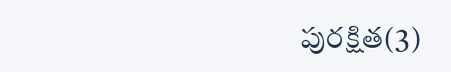పురక్షిత(3)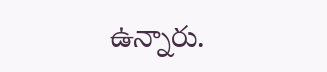ఉన్నారు.